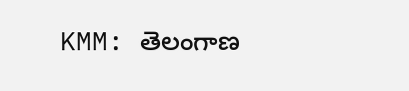KMM: తెలంగాణ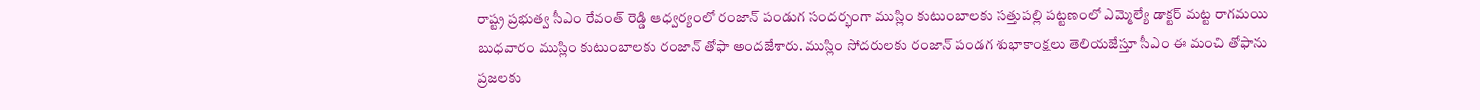రాష్ట్ర ప్రభుత్వ సీఎం రేవంత్ రెడ్డి ఆధ్వర్యంలో రంజాన్ పండుగ సందర్భంగా ముస్లిం కుటుంబాలకు సత్తుపల్లి పట్టణంలో ఎమ్మెల్యే డాక్టర్ మట్ట రాగమయి బుధవారం ముస్లిం కుటుంబాలకు రంజాన్ తోఫా అందజేశారు. ముస్లిం సోదరులకు రంజాన్ పండగ శుభాకాంక్షలు తెలియజేస్తూ సీఎం ఈ మంచి తోఫాను ప్రజలకు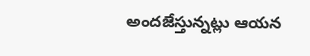అందజేస్తున్నట్లు ఆయన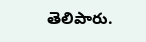తెలిపారు.